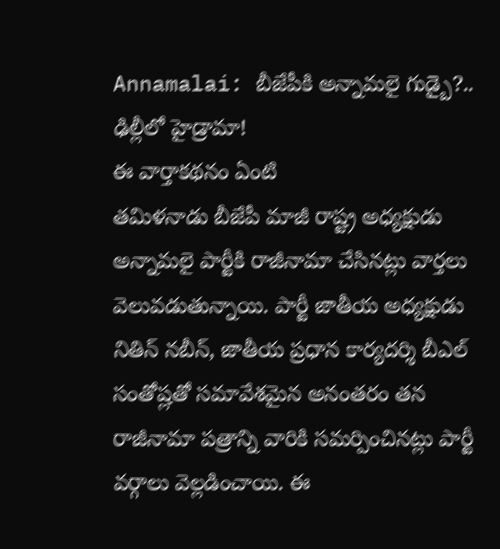Annamalai: బీజేపీకి అన్నామలై గుడ్బై?.. ఢిల్లీలో హైడ్రామా!
ఈ వార్తాకథనం ఏంటి
తమిళనాడు బీజేపీ మాజీ రాష్ట్ర అధ్యక్షుడు అన్నామలై పార్టీకి రాజీనామా చేసినట్లు వార్తలు వెలువడుతున్నాయి. పార్టీ జాతీయ అధ్యక్షుడు నితిన్ నబీన్, జాతీయ ప్రధాన కార్యదర్శి బీఎల్ సంతోష్లతో సమావేశమైన అనంతరం తన రాజీనామా పత్రాన్ని వారికి సమర్పించినట్లు పార్టీ వర్గాలు వెల్లడించాయి. ఈ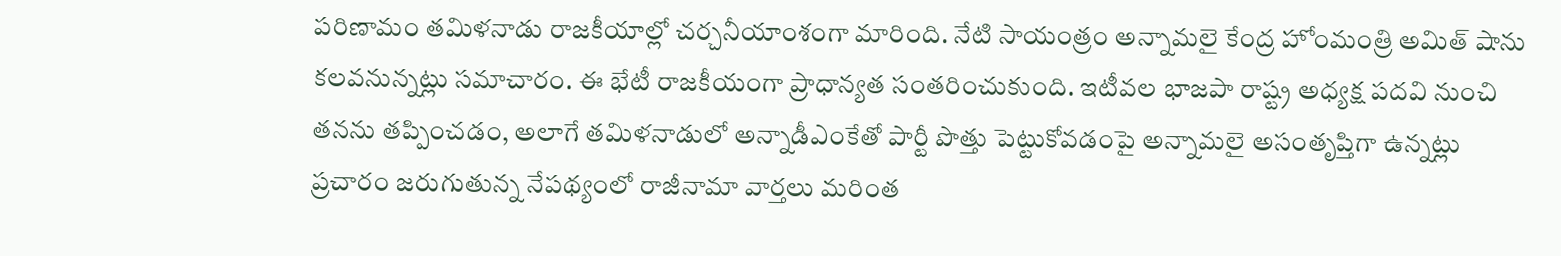పరిణామం తమిళనాడు రాజకీయాల్లో చర్చనీయాంశంగా మారింది. నేటి సాయంత్రం అన్నామలై కేంద్ర హోంమంత్రి అమిత్ షాను కలవనున్నట్లు సమాచారం. ఈ భేటీ రాజకీయంగా ప్రాధాన్యత సంతరించుకుంది. ఇటీవల భాజపా రాష్ట్ర అధ్యక్ష పదవి నుంచి తనను తప్పించడం, అలాగే తమిళనాడులో అన్నాడీఎంకేతో పార్టీ పొత్తు పెట్టుకోవడంపై అన్నామలై అసంతృప్తిగా ఉన్నట్లు ప్రచారం జరుగుతున్న నేపథ్యంలో రాజీనామా వార్తలు మరింత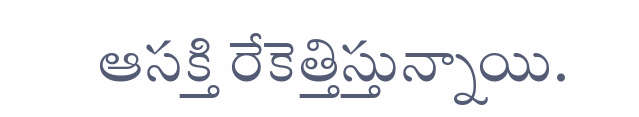ఆసక్తి రేకెత్తిస్తున్నాయి.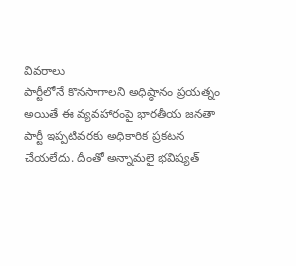వివరాలు
పార్టీలోనే కొనసాగాలని అధిష్ఠానం ప్రయత్నం
అయితే ఈ వ్యవహారంపై భారతీయ జనతా పార్టీ ఇప్పటివరకు అధికారిక ప్రకటన చేయలేదు. దీంతో అన్నామలై భవిష్యత్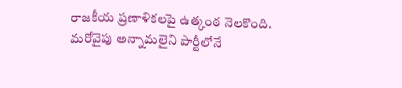రాజకీయ ప్రణాళికలపై ఉత్కంఠ నెలకొంది. మరోవైపు అన్నామలైని పార్టీలోనే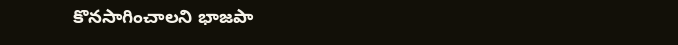కొనసాగించాలని భాజపా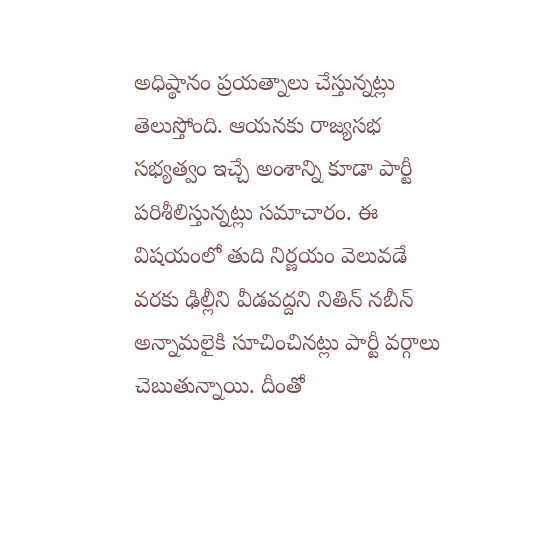అధిష్ఠానం ప్రయత్నాలు చేస్తున్నట్లు తెలుస్తోంది. ఆయనకు రాజ్యసభ సభ్యత్వం ఇచ్చే అంశాన్ని కూడా పార్టీ పరిశీలిస్తున్నట్లు సమాచారం. ఈ విషయంలో తుది నిర్ణయం వెలువడే వరకు ఢిల్లీని వీడవద్దని నితిన్ నబీన్ అన్నామలైకి సూచించినట్లు పార్టీ వర్గాలు చెబుతున్నాయి. దీంతో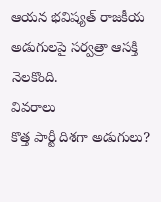ఆయన భవిష్యత్ రాజకీయ అడుగులపై సర్వత్రా ఆసక్తి నెలకొంది.
వివరాలు
కొత్త పార్టీ దిశగా అడుగులు?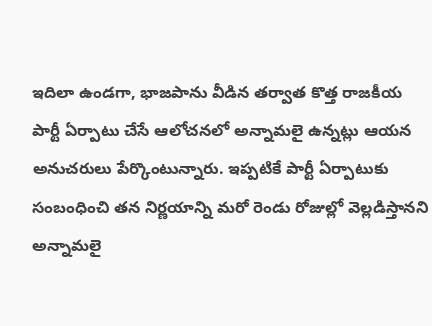ఇదిలా ఉండగా, భాజపాను వీడిన తర్వాత కొత్త రాజకీయ పార్టీ ఏర్పాటు చేసే ఆలోచనలో అన్నామలై ఉన్నట్లు ఆయన అనుచరులు పేర్కొంటున్నారు. ఇప్పటికే పార్టీ ఏర్పాటుకు సంబంధించి తన నిర్ణయాన్ని మరో రెండు రోజుల్లో వెల్లడిస్తానని అన్నామలై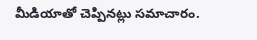మీడియాతో చెప్పినట్లు సమాచారం.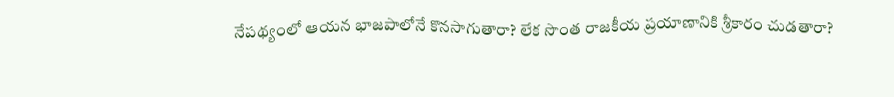నేపథ్యంలో ఆయన భాజపాలోనే కొనసాగుతారా? లేక సొంత రాజకీయ ప్రయాణానికి శ్రీకారం చుడతారా?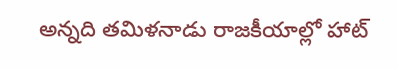అన్నది తమిళనాడు రాజకీయాల్లో హాట్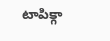టాపిక్గా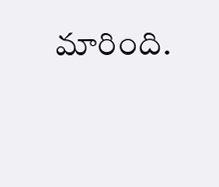మారింది.